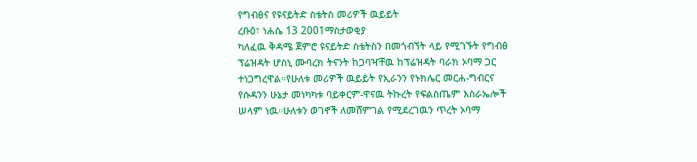የግብፅና የዩናይትድ ስቴትስ መሪዎች ዉይይት
ረቡዕ፣ ነሐሴ 13 2001ማስታወቂያ
ካለፈዉ ቅዳሜ ጀምሮ ዩናይትድ ስቴትስን በመጎብኘት ላይ የሚገኙት የግብፅ ፕሬዝዳት ሆስኒ ሙባረክ ትናንት ከጋባዣቸዉ ከፕሬዝዳት ባራክ ኦባማ ጋር ተነጋግረዋል።የሁለቱ መሪዎች ዉይይት የኢራንን የኑክሌር መርሐ-ግብርና የሱዳንን ሁኔታ መነካካቱ ባይቀርም-ዋናዉ ትኩረት የፍልስጤም እስራኤሎች ሠላም ነዉ።ሁለቱን ወገኖች ለመሸምገል የሚደረገዉን ጥረት ኦባማ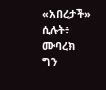«አበረታች» ሲሉት፥ ሙባረክ ግን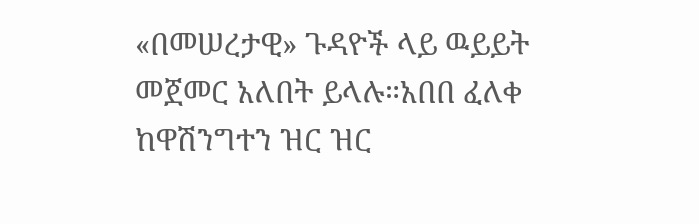«በመሠረታዊ» ጉዳዮች ላይ ዉይይት መጀመር አለበት ይላሉ።አበበ ፈለቀ ከዋሽንግተን ዝር ዝር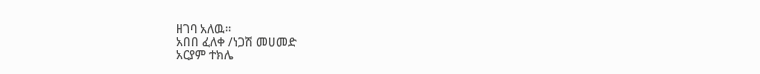ዘገባ አለዉ።
አበበ ፈለቀ /ነጋሽ መሀመድ
አርያም ተክሌ